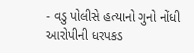- વડુ પોલીસે હત્યાનો ગુનો નોંધી આરોપીની ધરપકડ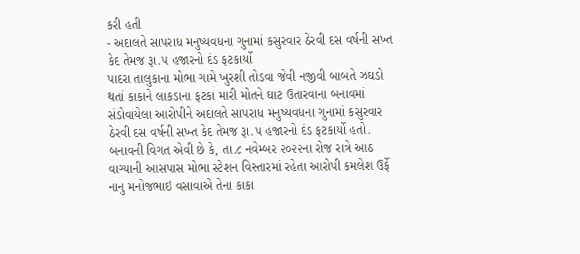કરી હતી
- અદાલતે સાપરાધ મનુષ્યવધના ગુનામાં કસુરવાર ઠેરવી દસ વર્ષની સખ્ત કેદ તેમજ રૂા.૫ હજારનો દંડ ફટકાર્યો
પાદરા તાલુકાના મોભા ગામે ખુરશી તોડવા જેવી નજીવી બાબતે ઝઘડો થતાં કાકાને લાકડાના ફટકા મારી મોતને ઘાટ ઉતારવાના બનાવમાં સંડોવાયેલા આરોપીને અદાલતે સાપરાધ મનુષ્યવધના ગુનામાં કસુરવાર ઠેરવી દસ વર્ષની સખ્ત કેદ તેમજ રૂા.૫ હજારનો દંડ ફટકાર્યો હતો.
બનાવની વિગત એવી છે કે, તા.૮ નવેમ્બર ૨૦૨૨ના રોજ રાત્રે આઠ વાગ્યાની આસપાસ મોભા સ્ટેશન વિસ્તારમાં રહેતા આરોપી કમલેશ ઉર્ફે નાનુ મનોજભાઇ વસાવાએ તેના કાકા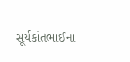સૂર્યકાંતભાઈના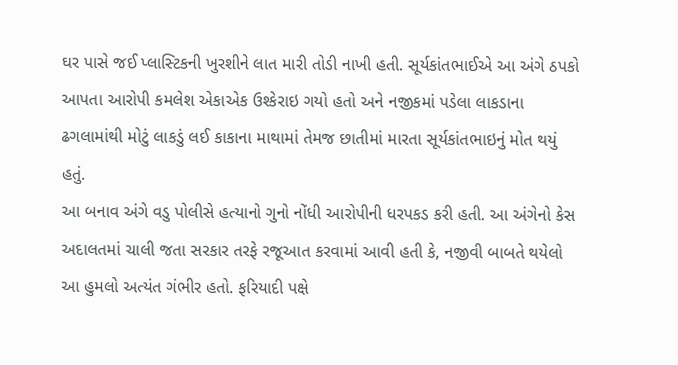ઘર પાસે જઈ પ્લાસ્ટિકની ખુરશીને લાત મારી તોડી નાખી હતી. સૂર્યકાંતભાઈએ આ અંગે ઠપકો આપતા આરોપી કમલેશ એકાએક ઉશ્કેરાઇ ગયો હતો અને નજીકમાં પડેલા લાકડાના ઢગલામાંથી મોટું લાકડું લઈ કાકાના માથામાં તેમજ છાતીમાં મારતા સૂર્યકાંતભાઇનું મોત થયું હતું.
આ બનાવ અંગે વડુ પોલીસે હત્યાનો ગુનો નોંધી આરોપીની ધરપકડ કરી હતી. આ અંગેનો કેસ અદાલતમાં ચાલી જતા સરકાર તરફે રજૂઆત કરવામાં આવી હતી કે, નજીવી બાબતે થયેલો આ હુમલો અત્યંત ગંભીર હતો. ફરિયાદી પક્ષે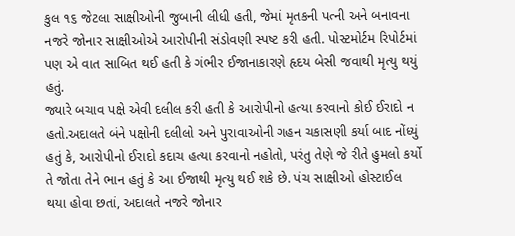કુલ ૧૬ જેટલા સાક્ષીઓની જુબાની લીધી હતી, જેમાં મૃતકની પત્ની અને બનાવના નજરે જોનાર સાક્ષીઓએ આરોપીની સંડોવણી સ્પષ્ટ કરી હતી. પોસ્ટમોર્ટમ રિપોર્ટમાં પણ એ વાત સાબિત થઈ હતી કે ગંભીર ઈજાનાકારણે હૃદય બેસી જવાથી મૃત્યુ થયું હતું.
જ્યારે બચાવ પક્ષે એવી દલીલ કરી હતી કે આરોપીનો હત્યા કરવાનો કોઈ ઈરાદો ન હતો.અદાલતે બંને પક્ષોની દલીલો અને પુરાવાઓની ગહન ચકાસણી કર્યા બાદ નોંધ્યું હતું કે, આરોપીનો ઈરાદો કદાચ હત્યા કરવાનો નહોતો, પરંતુ તેણે જે રીતે હુમલો કર્યો તે જોતા તેને ભાન હતું કે આ ઈજાથી મૃત્યુ થઈ શકે છે. પંચ સાક્ષીઓ હોસ્ટાઈલ થયા હોવા છતાં, અદાલતે નજરે જોનાર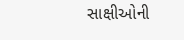સાક્ષીઓની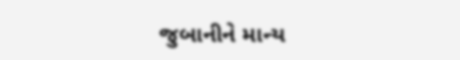જુબાનીને માન્ય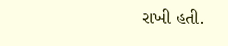રાખી હતી.